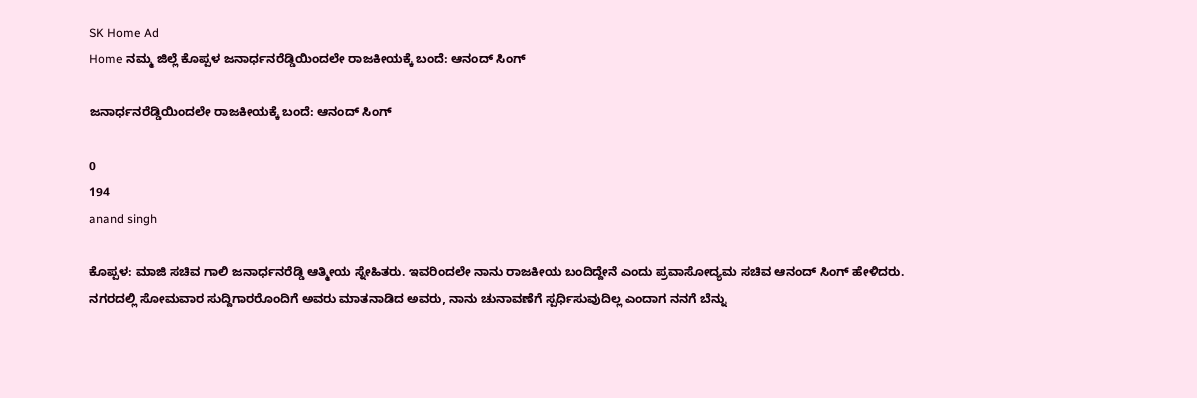SK Home Ad
Home ನಮ್ಮ ಜಿಲ್ಲೆ ಕೊಪ್ಪಳ ಜನಾರ್ಧನರೆಡ್ಡಿಯಿಂದಲೇ ರಾಜಕೀಯಕ್ಕೆ ಬಂದೆ: ಆನಂದ್ ಸಿಂಗ್

ಜನಾರ್ಧನರೆಡ್ಡಿಯಿಂದಲೇ ರಾಜಕೀಯಕ್ಕೆ ಬಂದೆ: ಆನಂದ್ ಸಿಂಗ್

0
194
anand singh

ಕೊಪ್ಪಳ: ಮಾಜಿ ಸಚಿವ ಗಾಲಿ ಜನಾರ್ಧನರೆಡ್ಡಿ ಆತ್ಮೀಯ ಸ್ನೇಹಿತರು. ಇವರಿಂದಲೇ ನಾನು ರಾಜಕೀಯ ಬಂದಿದ್ದೇನೆ ಎಂದು ಪ್ರವಾಸೋದ್ಯಮ ಸಚಿವ ಆನಂದ್ ಸಿಂಗ್ ಹೇಳಿದರು.
ನಗರದಲ್ಲಿ ಸೋಮವಾರ ಸುದ್ದಿಗಾರರೊಂದಿಗೆ ಅವರು ಮಾತನಾಡಿದ ಅವರು, ನಾನು ಚುನಾವಣೆಗೆ ಸ್ಪರ್ಧಿಸುವುದಿಲ್ಲ ಎಂದಾಗ ನನಗೆ ಬೆನ್ನು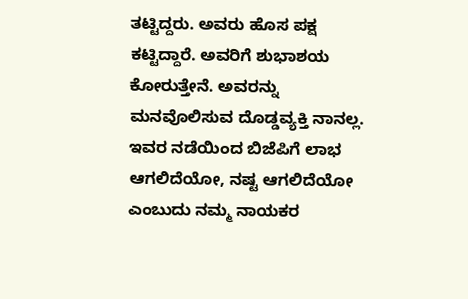ತಟ್ಟಿದ್ದರು. ಅವರು ಹೊಸ ಪಕ್ಷ ಕಟ್ಟಿದ್ದಾರೆ. ಅವರಿಗೆ ಶುಭಾಶಯ ಕೋರುತ್ತೇನೆ. ಅವರನ್ನು ಮನವೊಲಿಸುವ ದೊಡ್ಡವ್ಯಕ್ತಿ ನಾನಲ್ಲ. ಇವರ ನಡೆಯಿಂದ ಬಿಜೆಪಿಗೆ ಲಾಭ ಆಗಲಿದೆಯೋ, ನಷ್ಟ ಆಗಲಿದೆಯೋ ಎಂಬುದು ನಮ್ಮ ನಾಯಕರ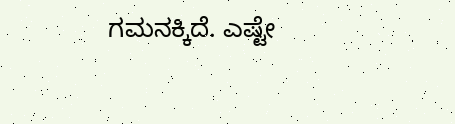ಗಮನಕ್ಕಿದೆ. ಎಷ್ಟೇ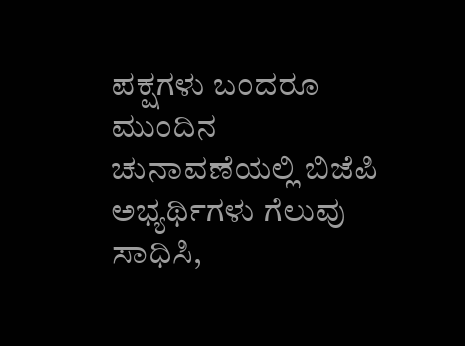ಪಕ್ಷಗಳು ಬಂದರೂ ಮುಂದಿನ ಚುನಾವಣೆಯಲ್ಲಿ ಬಿಜೆಪಿ ಅಭ್ಯರ್ಥಿಗಳು ಗೆಲುವು ಸಾಧಿಸಿ,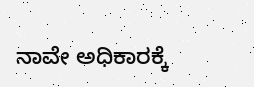ನಾವೇ ಅಧಿಕಾರಕ್ಕೆ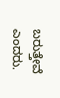ಬರುತ್ತೇವೆ ಎಂದರು.